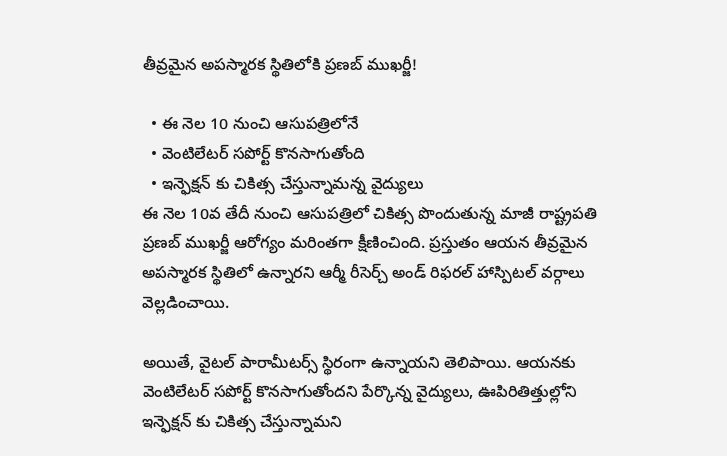తీవ్రమైన అపస్మారక స్థితిలోకి ప్రణబ్ ముఖర్జీ!

  • ఈ నెల 10 నుంచి ఆసుపత్రిలోనే
  • వెంటిలేటర్ సపోర్ట్ కొనసాగుతోంది
  • ఇన్ఫెక్షన్ కు చికిత్స చేస్తున్నామన్న వైద్యులు
ఈ నెల 10వ తేదీ నుంచి ఆసుపత్రిలో చికిత్స పొందుతున్న మాజీ రాష్ట్రపతి ప్రణబ్ ముఖర్జీ ఆరోగ్యం మరింతగా క్షీణించింది. ప్రస్తుతం ఆయన తీవ్రమైన అపస్మారక స్థితిలో ఉన్నారని ఆర్మీ రీసెర్చ్ అండ్ రిఫరల్ హాస్పిటల్ వర్గాలు వెల్లడించాయి.

అయితే, వైటల్ పారామీటర్స్ స్థిరంగా ఉన్నాయని తెలిపాయి. ఆయనకు వెంటిలేటర్ సపోర్ట్ కొనసాగుతోందని పేర్కొన్న వైద్యులు, ఊపిరితిత్తుల్లోని ఇన్ఫెక్షన్ కు చికిత్స చేస్తున్నామని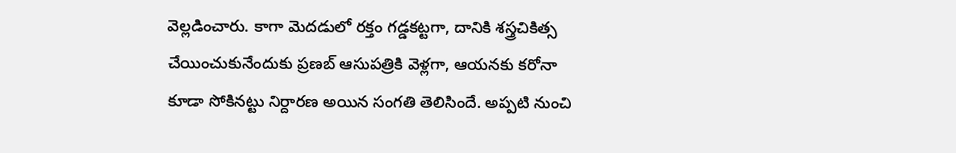వెల్లడించారు. కాగా మెదడులో రక్తం గడ్డకట్టగా, దానికి శస్త్రచికిత్స చేయించుకునేందుకు ప్రణబ్ ఆసుపత్రికి వెళ్లగా, ఆయనకు కరోనా కూడా సోకినట్టు నిర్దారణ అయిన సంగతి తెలిసిందే. అప్పటి నుంచి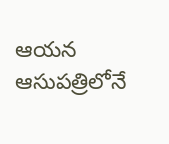ఆయన ఆసుపత్రిలోనే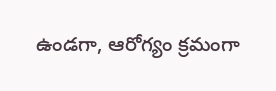ఉండగా, ఆరోగ్యం క్రమంగా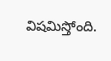విషమిస్తోంది.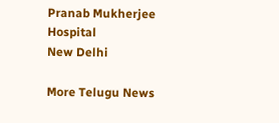Pranab Mukherjee
Hospital
New Delhi

More Telugu News